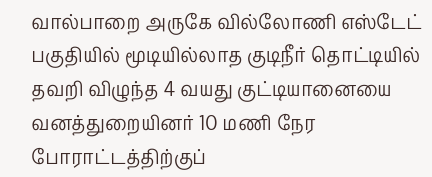வால்பாறை அருகே வில்லோணி எஸ்டேட் பகுதியில் மூடியில்லாத குடிநீர் தொட்டியில் தவறி விழுந்த 4 வயது குட்டியானையை வனத்துறையினர் 10 மணி நேர போராட்டத்திற்குப்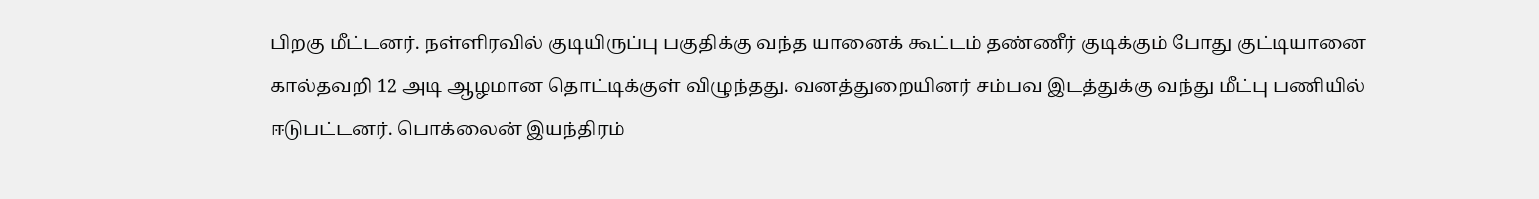பிறகு மீட்டனர். நள்ளிரவில் குடியிருப்பு பகுதிக்கு வந்த யானைக் கூட்டம் தண்ணீர் குடிக்கும் போது குட்டியானை கால்தவறி 12 அடி ஆழமான தொட்டிக்குள் விழுந்தது. வனத்துறையினர் சம்பவ இடத்துக்கு வந்து மீட்பு பணியில் ஈடுபட்டனர். பொக்லைன் இயந்திரம்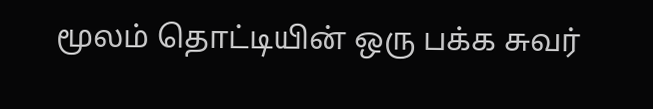மூலம் தொட்டியின் ஒரு பக்க சுவர்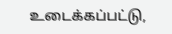உடைக்கப்பட்டு,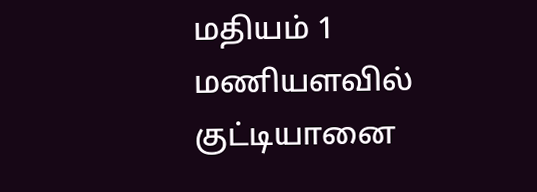மதியம் 1 மணியளவில் குட்டியானை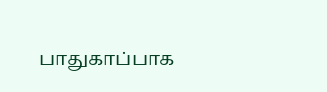பாதுகாப்பாக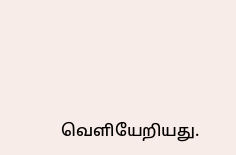வெளியேறியது.